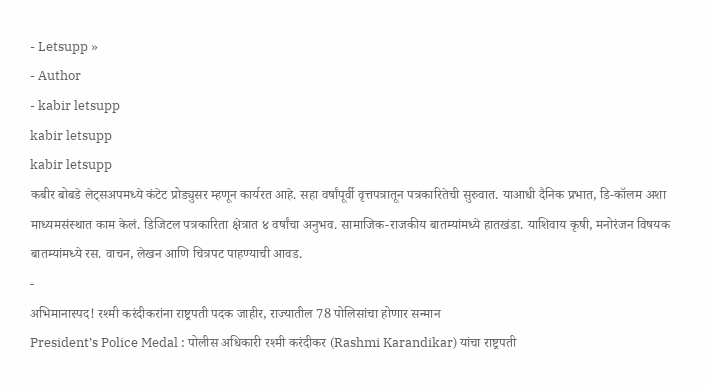- Letsupp »
- Author
- kabir letsupp
kabir letsupp
kabir letsupp
कबीर बोबडे लेट्सअपमध्ये कंटेट प्रोड्युसर म्हणून कार्यरत आहे. सहा वर्षांपूर्वी वृत्तपत्रातून पत्रकारितेची सुरुवात. याआधी दैनिक प्रभात, डि-कॉलम अशा माध्यमसंस्थात काम केलं. डिजिटल पत्रकारिता क्षेत्रात ४ वर्षांचा अनुभव. सामाजिक-राजकीय बातम्यांमध्ये हातखंडा. याशिवाय कृषी, मनोरंजन विषयक बातम्यांमध्ये रस. वाचन, लेखन आणि चित्रपट पाहण्याची आवड.
-
अभिमानास्पद! रश्मी करंदीकरांना राष्ट्रपती पदक जाहीर, राज्यातील 78 पोलिसांचा होणार सन्मान
President’s Police Medal : पोलीस अधिकारी रश्मी करंदीकर (Rashmi Karandikar) यांचा राष्ट्रपती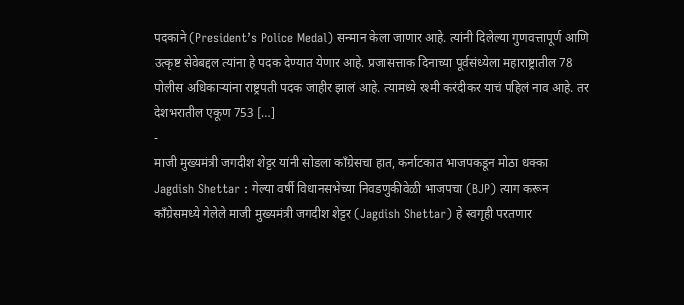पदकाने (President’s Police Medal) सन्मान केला जाणार आहे. त्यांनी दिलेल्या गुणवत्तापूर्ण आणि उत्कृष्ट सेवेबद्दल त्यांना हे पदक देण्यात येणार आहे. प्रजासत्ताक दिनाच्या पूर्वसंध्येला महाराष्ट्रातील 78 पोलीस अधिकाऱ्यांना राष्ट्रपती पदक जाहीर झालं आहे. त्यामध्ये रश्मी करंदीकर याचं पहिलं नाव आहे. तर देशभरातील एकूण 753 […]
-
माजी मुख्यमंत्री जगदीश शेट्टर यांनी सोडला कॉंग्रेसचा हात, कर्नाटकात भाजपकडून मोठा धक्का
Jagdish Shettar : गेल्या वर्षी विधानसभेच्या निवडणुकीवेळी भाजपचा (BJP) त्याग करून कॉंग्रेसमध्ये गेलेले माजी मुख्यमंत्री जगदीश शेट्टर (Jagdish Shettar) हे स्वगृही परतणार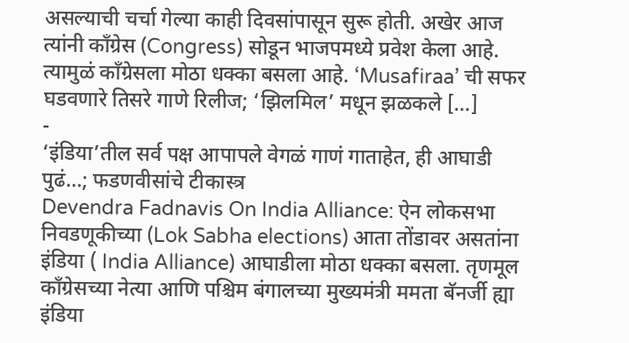असल्याची चर्चा गेल्या काही दिवसांपासून सुरू होती. अखेर आज त्यांनी काँग्रेस (Congress) सोडून भाजपमध्ये प्रवेश केला आहे. त्यामुळं कॉंग्रेसला मोठा धक्का बसला आहे. ‘Musafiraa’ ची सफर घडवणारे तिसरे गाणे रिलीज; ‘झिलमिल’ मधून झळकले […]
-
‘इंडिया’तील सर्व पक्ष आपापले वेगळं गाणं गाताहेत, ही आघाडी पुढं…; फडणवीसांचे टीकास्त्र
Devendra Fadnavis On India Alliance: ऐन लोकसभा निवडणूकीच्या (Lok Sabha elections) आता तोंडावर असतांना इंडिया ( India Alliance) आघाडीला मोठा धक्का बसला. तृणमूल काँग्रेसच्या नेत्या आणि पश्चिम बंगालच्या मुख्यमंत्री ममता बॅनर्जी ह्या इंडिया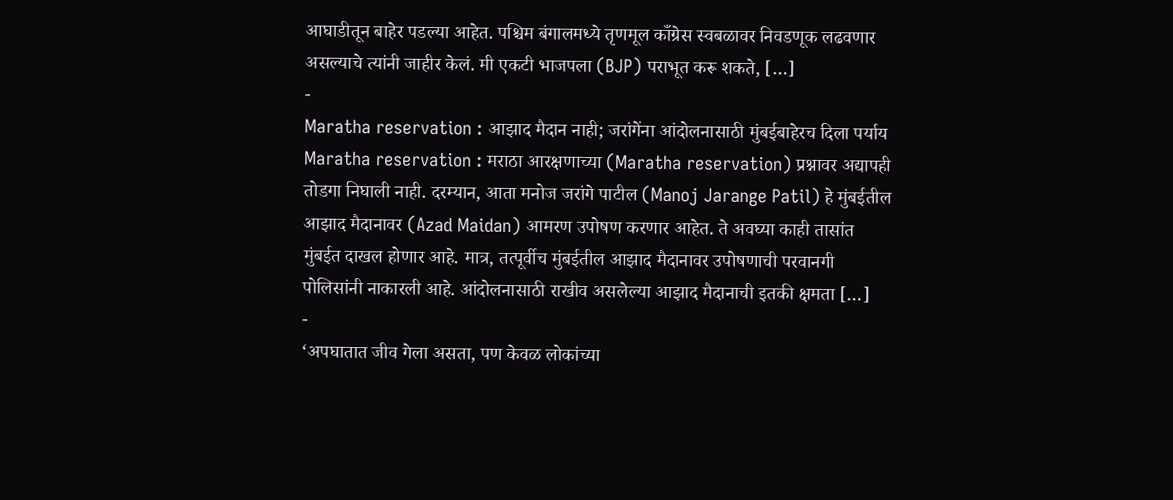आघाडीतून बाहेर पडल्या आहेत. पश्चिम बंगालमध्ये तृणमूल काँग्रेस स्वबळावर निवडणूक लढवणार असल्याचे त्यांनी जाहीर केलं. मी एकटी भाजपला (BJP) पराभूत करू शकते, […]
-
Maratha reservation : आझाद मैदान नाही; जरांगेंना आंदोलनासाठी मुंबईबाहेरच दिला पर्याय
Maratha reservation : मराठा आरक्षणाच्या (Maratha reservation) प्रश्नावर अद्यापही तोडगा निघाली नाही. दरम्यान, आता मनोज जरांगे पाटील (Manoj Jarange Patil) हे मुंबईतील आझाद मैदानावर (Azad Maidan) आमरण उपोषण करणार आहेत. ते अवघ्या काही तासांत मुंबईत दाखल होणार आहे. मात्र, तत्पूर्वीच मुंबईतील आझाद मैदानावर उपोषणाची परवानगी पोलिसांनी नाकारली आहे. आंदोलनासाठी राखीव असलेल्या आझाद मैदानाची इतकी क्षमता […]
-
‘अपघातात जीव गेला असता, पण केवळ लोकांच्या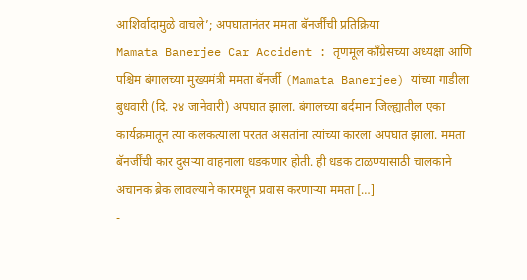आशिर्वादामुळे वाचले’; अपघातानंतर ममता बॅनर्जींची प्रतिक्रिया
Mamata Banerjee Car Accident : तृणमूल काँग्रेसच्या अध्यक्षा आणि पश्चिम बंगालच्या मुख्यमंत्री ममता बॅनर्जी (Mamata Banerjee) यांच्या गाडीला बुधवारी (दि. २४ जानेवारी) अपघात झाला. बंगालच्या बर्दमान जिल्ह्यातील एका कार्यक्रमातून त्या कलकत्याला परतत असतांना त्यांच्या कारला अपघात झाला. ममता बॅनर्जींची कार दुसऱ्या वाहनाला धडकणार होती. ही धडक टाळण्यासाठी चालकाने अचानक ब्रेक लावल्याने कारमधून प्रवास करणाऱ्या ममता […]
-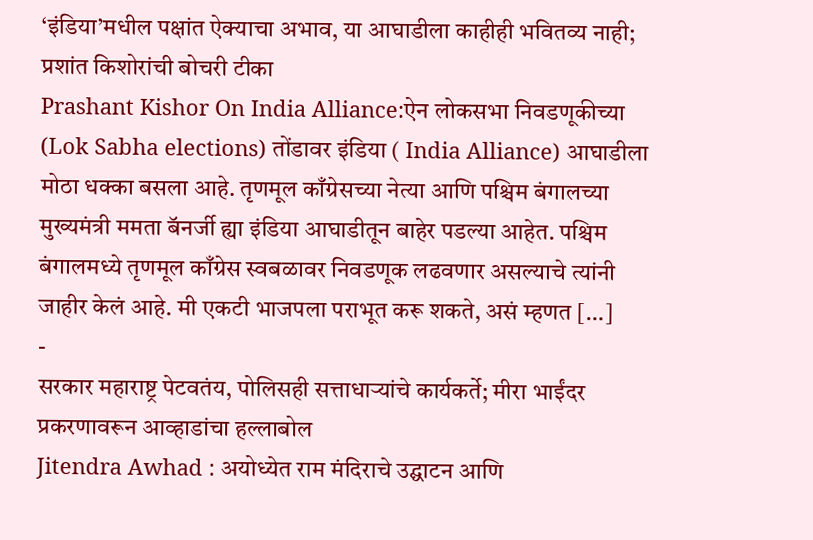‘इंडिया’मधील पक्षांत ऐक्याचा अभाव, या आघाडीला काहीही भवितव्य नाही; प्रशांत किशोरांची बोचरी टीका
Prashant Kishor On India Alliance:ऐन लोकसभा निवडणूकीच्या (Lok Sabha elections) तोंडावर इंडिया ( India Alliance) आघाडीला मोठा धक्का बसला आहे. तृणमूल काँग्रेसच्या नेत्या आणि पश्चिम बंगालच्या मुख्यमंत्री ममता बॅनर्जी ह्या इंडिया आघाडीतून बाहेर पडल्या आहेत. पश्चिम बंगालमध्ये तृणमूल काँग्रेस स्वबळावर निवडणूक लढवणार असल्याचे त्यांनी जाहीर केलं आहे. मी एकटी भाजपला पराभूत करू शकते, असं म्हणत […]
-
सरकार महाराष्ट्र पेटवतंय, पोलिसही सत्ताधाऱ्यांचे कार्यकर्ते; मीरा भाईंदर प्रकरणावरून आव्हाडांचा हल्लाबोल
Jitendra Awhad : अयोध्येत राम मंदिराचे उद्घाटन आणि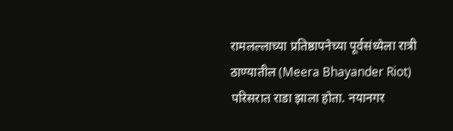रामलल्लाच्या प्रतिष्ठापनेच्या पूर्वसंध्येला रात्री ठाण्यातील (Meera Bhayander Riot) परिसरात राडा झाला होता. नयानगर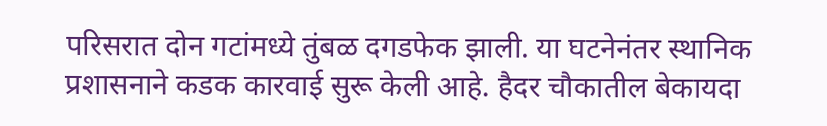परिसरात दोन गटांमध्ये तुंबळ दगडफेक झाली. या घटनेनंतर स्थानिक प्रशासनाने कडक कारवाई सुरू केली आहे. हैदर चौकातील बेकायदा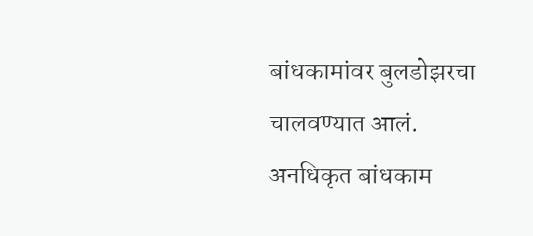बांधकामांवर बुलडोझरचा चालवण्यात आलं. अनधिकृत बांधकाम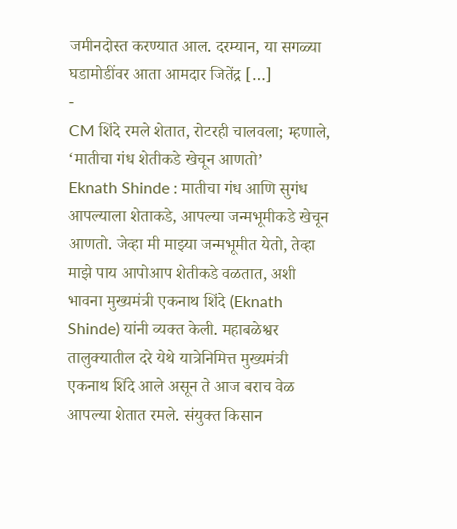जमीनदोस्त करण्यात आल. दरम्यान, या सगळ्या घडामोडींवर आता आमदार जितेंद्र […]
-
CM शिंदे रमले शेतात, रोटरही चालवला; म्हणाले, ‘मातीचा गंध शेतीकडे खेचून आणतो’
Eknath Shinde : मातीचा गंध आणि सुगंध आपल्याला शेताकडे, आपल्या जन्मभूमीकडे खेचून आणतो. जेव्हा मी माझ्या जन्मभूमीत येतो, तेव्हा माझे पाय आपोआप शेतीकडे वळतात, अशी भावना मुख्यमंत्री एकनाथ शिंदे (Eknath Shinde) यांनी व्यक्त केली. महाबळेश्वर तालुक्यातील दरे येथे यात्रेनिमित्त मुख्यमंत्री एकनाथ शिंदे आले असून ते आज बराच वेळ आपल्या शेतात रमले. संयुक्त किसान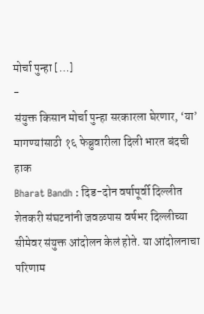मोर्चा पुन्हा […]
-
संयुक्त किसान मोर्चा पुन्हा सरकारला घेरणार, ‘या’ मागण्यांसाठी १६ फेब्रुवारीला दिली भारत बंदची हाक
Bharat Bandh : दिड-दोन वर्षापूर्वी दिल्लीत शेतकरी संघटनांनी जवळपास वर्षभर दिल्लीच्या सीमेवर संयुक्त आंदोलन केलं होते. या आंदोलनाचा परिणाम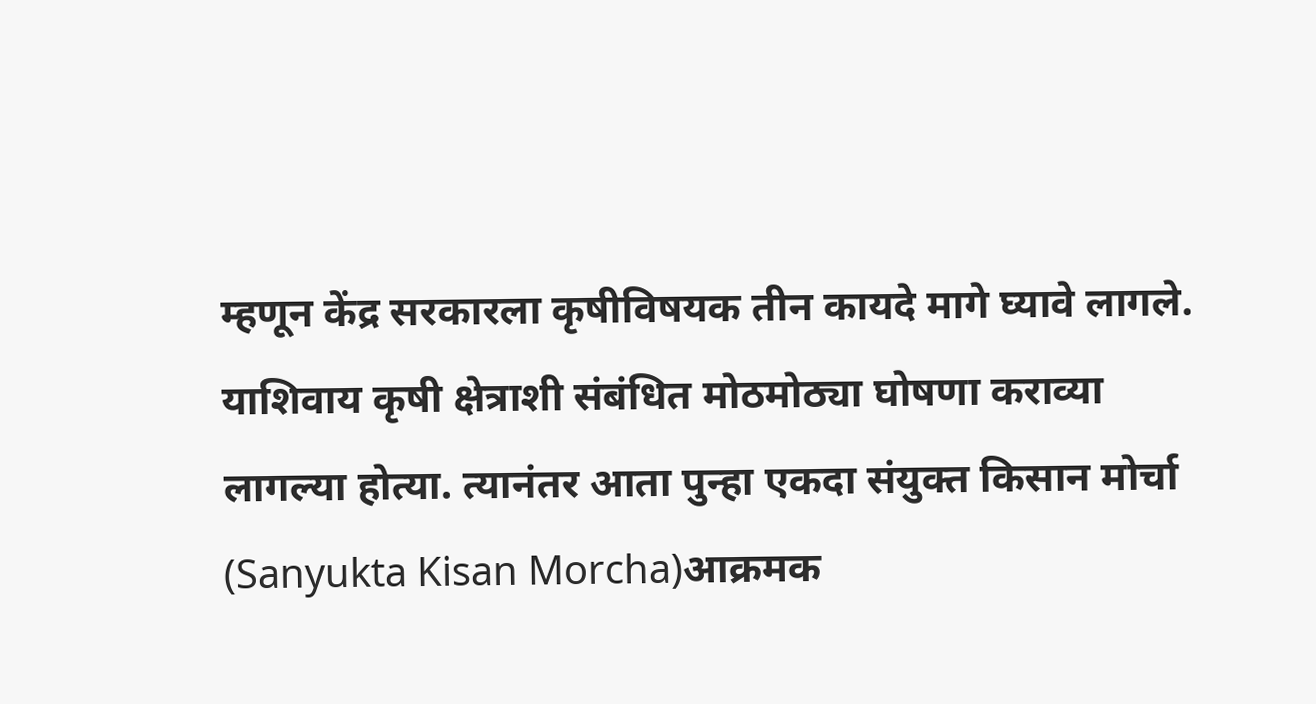म्हणून केंद्र सरकारला कृषीविषयक तीन कायदे मागे घ्यावे लागले. याशिवाय कृषी क्षेत्राशी संबंधित मोठमोठ्या घोषणा कराव्या लागल्या होत्या. त्यानंतर आता पुन्हा एकदा संयुक्त किसान मोर्चा (Sanyukta Kisan Morcha)आक्रमक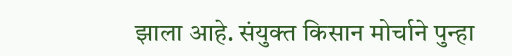झाला आहे. संयुक्त किसान मोर्चाने पुन्हा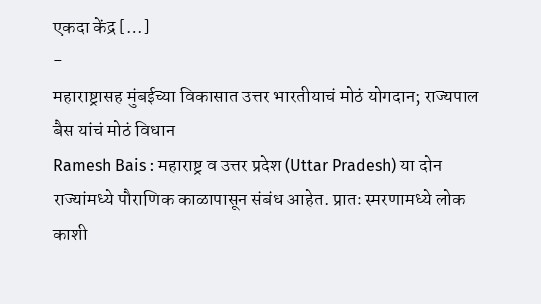एकदा केंद्र […]
-
महाराष्ट्रासह मुंबईच्या विकासात उत्तर भारतीयाचं मोठं योगदान; राज्यपाल बैस यांचं मोठं विधान
Ramesh Bais : महाराष्ट्र व उत्तर प्रदेश (Uttar Pradesh) या दोन राज्यांमध्ये पौराणिक काळापासून संबंध आहेत. प्रातः स्मरणामध्ये लोक काशी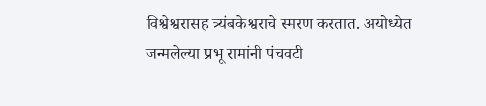विश्वेश्वरासह त्र्यंबकेश्वराचे स्मरण करतात. अयोध्येत जन्मलेल्या प्रभू रामांनी पंचवटी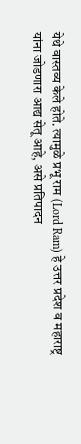येथे वास्तव्य केले होते. त्यामुळे प्रभू राम (Lord Ram) हे उत्तर प्रदेश व महाराष्ट्र यांना जोडणारा आद्य सेतू आहे, असे प्रतिपादन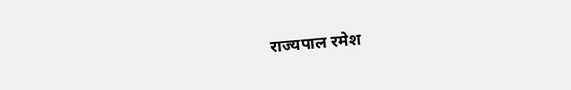राज्यपाल रमेश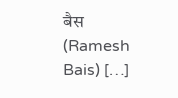बैस (Ramesh Bais) […]